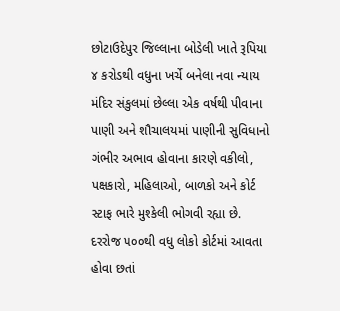છોટાઉદેપુર જિલ્લાના બોડેલી ખાતે રૂપિયા ૪ કરોડથી વધુના ખર્ચે બનેલા નવા ન્યાય મંદિર સંકુલમાં છેલ્લા એક વર્ષથી પીવાના પાણી અને શૌચાલયમાં પાણીની સુવિધાનો ગંભીર અભાવ હોવાના કારણે વકીલો, પક્ષકારો, મહિલાઓ, બાળકો અને કોર્ટ સ્ટાફ ભારે મુશ્કેલી ભોગવી રહ્યા છે. દરરોજ ૫૦૦થી વધુ લોકો કોર્ટમાં આવતા હોવા છતાં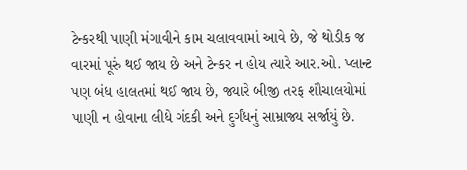ટેન્કરથી પાણી મંગાવીને કામ ચલાવવામાં આવે છે, જે થોડીક જ વારમાં પૂરું થઈ જાય છે અને ટેન્કર ન હોય ત્યારે આર.ઓ. પ્લાન્ટ પણ બંધ હાલતમાં થઈ જાય છે, જ્યારે બીજી તરફ શૌચાલયોમાં પાણી ન હોવાના લીધે ગંદકી અને દુર્ગંધનું સામ્રાજ્ય સર્જાયું છે.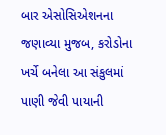બાર એસોસિએશનના જણાવ્યા મુજબ, કરોડોના ખર્ચે બનેલા આ સંકુલમાં પાણી જેવી પાયાની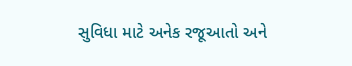સુવિધા માટે અનેક રજૂઆતો અને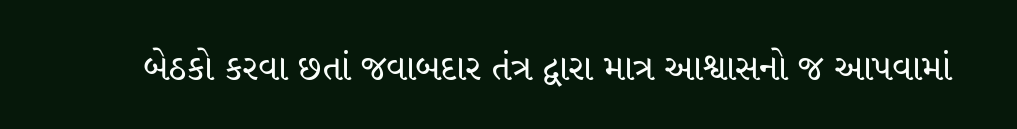બેઠકો કરવા છતાં જવાબદાર તંત્ર દ્વારા માત્ર આશ્વાસનો જ આપવામાં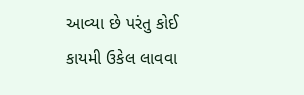આવ્યા છે પરંતુ કોઈ કાયમી ઉકેલ લાવવા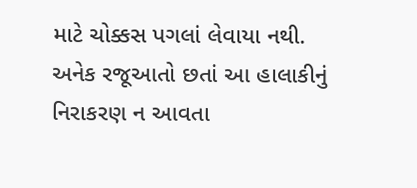માટે ચોક્કસ પગલાં લેવાયા નથી. અનેક રજૂઆતો છતાં આ હાલાકીનું નિરાકરણ ન આવતા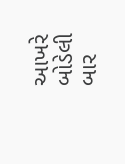આખરે બોડેલી બાર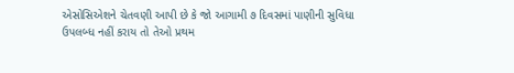એસોસિએશને ચેતવણી આપી છે કે જો આગામી ૭ દિવસમાં પાણીની સુવિધા ઉપલબ્ધ નહીં કરાય તો તેઓ પ્રથમ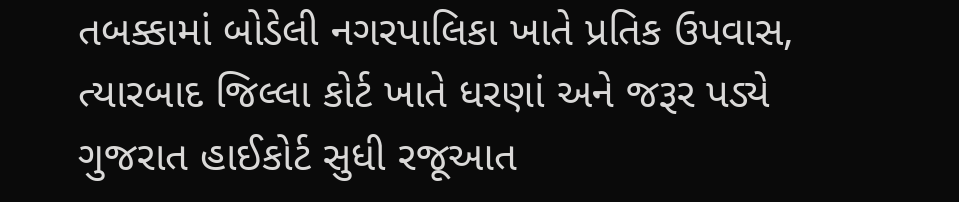તબક્કામાં બોડેલી નગરપાલિકા ખાતે પ્રતિક ઉપવાસ, ત્યારબાદ જિલ્લા કોર્ટ ખાતે ધરણાં અને જરૂર પડ્યે ગુજરાત હાઈકોર્ટ સુધી રજૂઆત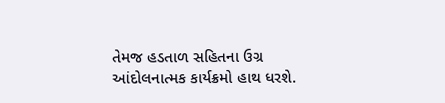તેમજ હડતાળ સહિતના ઉગ્ર આંદોલનાત્મક કાર્યક્રમો હાથ ધરશે.